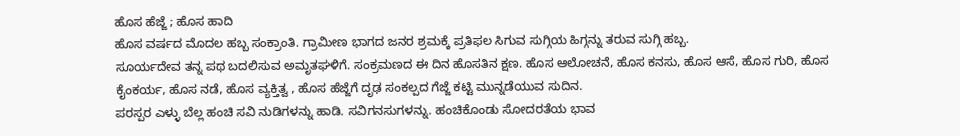ಹೊಸ ಹೆಜ್ಜೆ ; ಹೊಸ ಹಾದಿ
ಹೊಸ ವರ್ಷದ ಮೊದಲ ಹಬ್ಬ ಸಂಕ್ರಾಂತಿ. ಗ್ರಾಮೀಣ ಭಾಗದ ಜನರ ಶ್ರಮಕ್ಕೆ ಪ್ರತಿಫಲ ಸಿಗುವ ಸುಗ್ಗಿಯ ಹಿಗ್ಗನ್ನು ತರುವ ಸುಗ್ಗಿ ಹಬ್ಬ.
ಸೂರ್ಯದೇವ ತನ್ನ ಪಥ ಬದಲಿಸುವ ಅಮೃತಘಳಿಗೆ. ಸಂಕ್ರಮಣದ ಈ ದಿನ ಹೊಸತಿನ ಕ್ಷಣ. ಹೊಸ ಆಲೋಚನೆ, ಹೊಸ ಕನಸು, ಹೊಸ ಆಸೆ, ಹೊಸ ಗುರಿ, ಹೊಸ ಕೈಂಕರ್ಯ, ಹೊಸ ನಡೆ, ಹೊಸ ವ್ಯಕ್ತಿತ್ವ , ಹೊಸ ಹೆಜ್ಜೆಗೆ ದೃಢ ಸಂಕಲ್ಪದ ಗೆಜ್ಜೆ ಕಟ್ಟಿ ಮುನ್ನಡೆಯುವ ಸುದಿನ.
ಪರಸ್ಪರ ಎಳ್ಳು ಬೆಲ್ಲ ಹಂಚಿ ಸವಿ ನುಡಿಗಳನ್ನು ಹಾಡಿ. ಸವಿಗನಸುಗಳನ್ನು. ಹಂಚಿಕೊಂಡು ಸೋದರತೆಯ ಭಾವ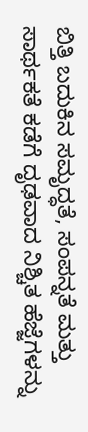ಬಿತ್ತಿ ಬದುಕಿನ ಸಮೃದ್ಧತೆ, ಸಂಪನ್ನತೆ ಮತ್ತು ಸಾರ್ಥಕತೆ ಕಡೆಗೆ ದೃಢವಾದ ನಿಶ್ಚಿತ ಹೆಜ್ಜೆಗಳನ್ನು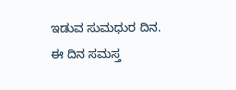ಇಡುವ ಸುಮಧುರ ದಿನ.
ಈ ದಿನ ಸಮಸ್ತ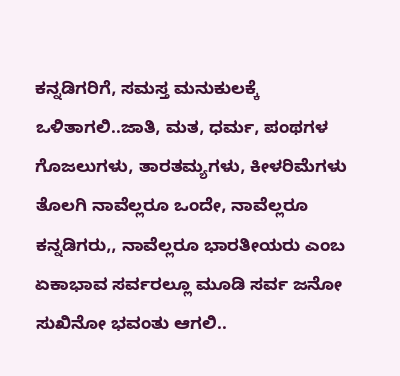ಕನ್ನಡಿಗರಿಗೆ, ಸಮಸ್ತ ಮನುಕುಲಕ್ಕೆ ಒಳಿತಾಗಲಿ..ಜಾತಿ, ಮತ, ಧರ್ಮ, ಪಂಥಗಳ ಗೊಜಲುಗಳು, ತಾರತಮ್ಯಗಳು, ಕೀಳರಿಮೆಗಳು ತೊಲಗಿ ನಾವೆಲ್ಲರೂ ಒಂದೇ, ನಾವೆಲ್ಲರೂ ಕನ್ನಡಿಗರು,, ನಾವೆಲ್ಲರೂ ಭಾರತೀಯರು ಎಂಬ ಏಕಾಭಾವ ಸರ್ವರಲ್ಲೂ ಮೂಡಿ ಸರ್ವ ಜನೋ ಸುಖಿನೋ ಭವಂತು ಆಗಲಿ..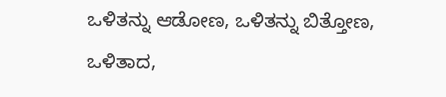ಒಳಿತನ್ನು ಆಡೋಣ, ಒಳಿತನ್ನು ಬಿತ್ತೋಣ, ಒಳಿತಾದ,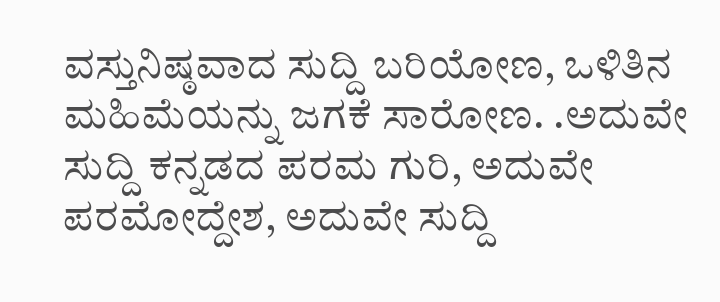ವಸ್ತುನಿಷ್ಠವಾದ ಸುದ್ದಿ ಬರಿಯೋಣ, ಒಳಿತಿನ ಮಹಿಮೆಯನ್ನು ಜಗಕೆ ಸಾರೋಣ. .ಅದುವೇ ಸುದ್ದಿ ಕನ್ನಡದ ಪರಮ ಗುರಿ, ಅದುವೇ ಪರಮೋದ್ದೇಶ, ಅದುವೇ ಸುದ್ದಿ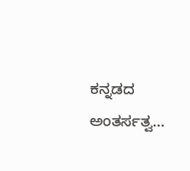ಕನ್ನಡದ ಅಂತರ್ಸತ್ವ…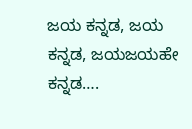ಜಯ ಕನ್ನಡ, ಜಯ ಕನ್ನಡ, ಜಯಜಯಹೇ ಕನ್ನಡ….